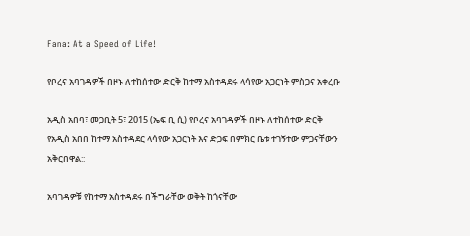Fana: At a Speed of Life!

የቦረና አባገዳዎች በዞኑ ለተከሰተው ድርቅ ከተማ አስተዳደሩ ላሳየው አጋርነት ምስጋና አቀረቡ

አዲስ አበባ፣ መጋቢት 5፣ 2015 (ኤፍ ቢ ሲ) የቦረና አባገዳዎች በዞኑ ለተከሰተው ድርቅ የአዲስ አበበ ከተማ አስተዳደር ላሳየው አጋርነት እና ድጋፍ በምክር ቤቱ ተገኝተው ምጋናቸውን አቅርበዋል::

አባገዳዎቹ የከተማ አስተዳደሩ በችግራቸው ወቅት ከጎናቸው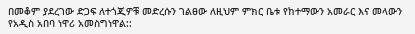በመቆም ያደረገው ድጋፍ ለተጎጂዎቹ መድረሱን ገልፀው ለዚህም ምክር ቤቱ የከተማውን አመራር እና መላውን የአዲስ አበባ ነዋሪ አመስግነዋል::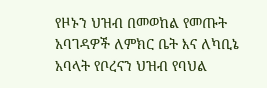የዞኑን ህዝብ በመወከል የመጡት አባገዳዎች ለምክር ቤት እና ለካቢኔ አባላት የቦረናን ህዝብ የባህል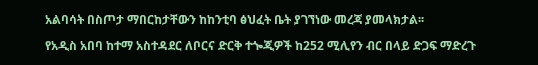አልባሳት በስጦታ ማበርከታቸውን ከከንቲባ ፅህፈት ቤት ያገኘነው መረጃ ያመላክታል፡፡

የአዲስ አበባ ከተማ አስተዳደር ለቦርና ድርቅ ተጐጂዎች ከ252 ሚሊየን ብር በላይ ድጋፍ ማድረጉ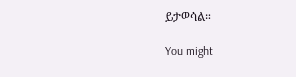ይታወሳል።

You might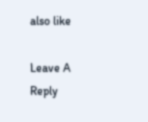also like

Leave A Reply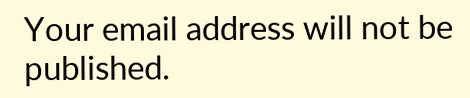Your email address will not be published.